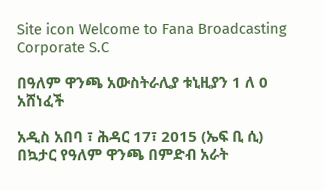Site icon Welcome to Fana Broadcasting Corporate S.C

በዓለም ዋንጫ አውስትራሊያ ቱኒዚያን 1 ለ 0 አሸነፈች

አዲስ አበባ ፣ ሕዳር 17፣ 2015 (ኤፍ ቢ ሲ) በኳታር የዓለም ዋንጫ በምድብ አራት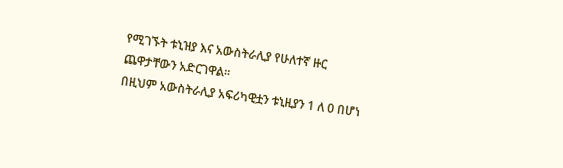የሚገኙት ቱኒዝያ እና አውስትራሊያ የሁለተኛ ዙር ጨዋታቸውን አድርገዋል፡፡
በዚህም አውስትራሊያ አፍሪካዊቷን ቱኒዚያን 1 ለ 0 በሆነ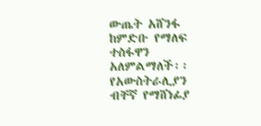ውጤት አሸንፋ ከምድቡ የማለፍ ተስፋዋን አለምልማለች፡፡
የአውስትራሊያን ብቸኛ የማሸነፊያ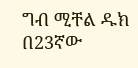ግብ ሚቸል ዱክ በ23ኛው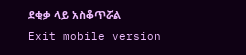ደቂቃ ላይ አስቆጥሯል
Exit mobile version